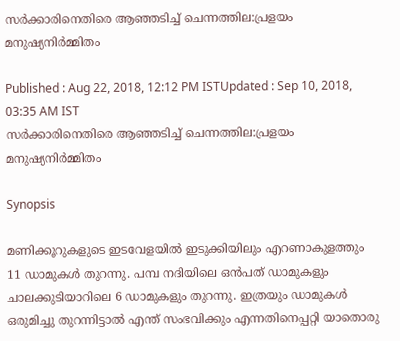സര്‍ക്കാരിനെതിരെ ആഞ്ഞടിച്ച് ചെന്നത്തില:പ്രളയം മനുഷ്യനിര്‍മ്മിതം

Published : Aug 22, 2018, 12:12 PM ISTUpdated : Sep 10, 2018, 03:35 AM IST
സര്‍ക്കാരിനെതിരെ ആഞ്ഞടിച്ച് ചെന്നത്തില:പ്രളയം മനുഷ്യനിര്‍മ്മിതം

Synopsis

മണിക്കൂറുകളുടെ ഇടവേളയിൽ ഇടുക്കിയിലും എറണാകുളത്തും 11 ഡാമുകള്‍ തുറന്നു. പമ്പ നദിയിലെ ഒന്‍പത് ഡാമുകളും ചാലക്കുടിയാറിലെ 6 ഡാമുകളും തുറന്നു. ഇത്രയും ഡാമുകള്‍ ഒരുമിച്ചു തുറന്നിട്ടാല്‍ എന്ത് സംഭവിക്കും എന്നതിനെപ്പറ്റി യാതൊരു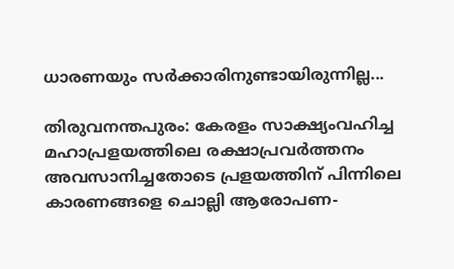ധാരണയും സർക്കാരിനുണ്ടായിരുന്നില്ല...

തിരുവനന്തപുരം: കേരളം സാക്ഷ്യംവഹിച്ച മഹാപ്രളയത്തിലെ രക്ഷാപ്രവര്‍ത്തനം അവസാനിച്ചതോടെ പ്രളയത്തിന് പിന്നിലെ കാരണങ്ങളെ ചൊല്ലി ആരോപണ-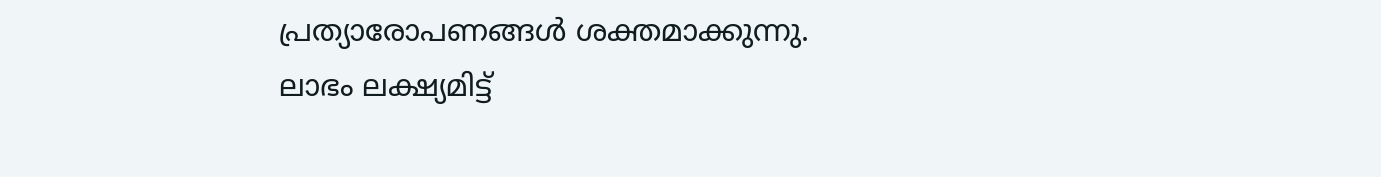പ്രത്യാരോപണങ്ങള്‍ ശക്തമാക്കുന്നു. ലാഭം ലക്ഷ്യമിട്ട്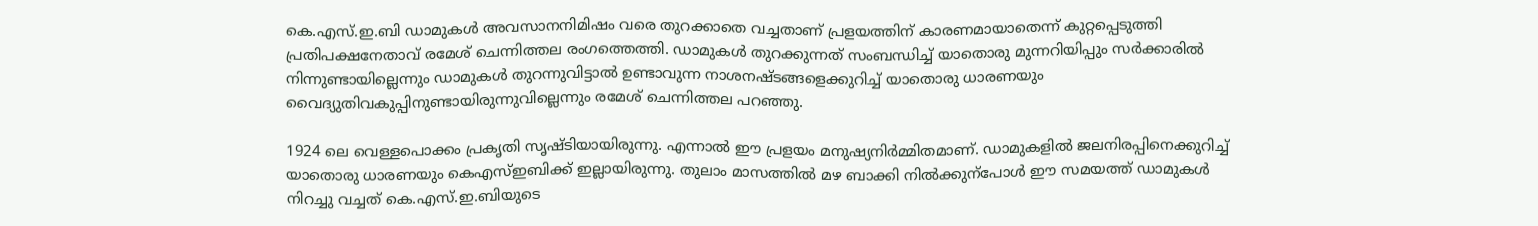കെ.എസ്.ഇ.ബി ഡാമുകള്‍ അവസാനനിമിഷം വരെ തുറക്കാതെ വച്ചതാണ് പ്രളയത്തിന് കാരണമായാതെന്ന് കുറ്റപ്പെടുത്തി പ്രതിപക്ഷനേതാവ് രമേശ് ചെന്നിത്തല രംഗത്തെത്തി. ഡാമുകള്‍ തുറക്കുന്നത് സംബന്ധിച്ച് യാതൊരു മുന്നറിയിപ്പും സര്‍ക്കാരില്‍ നിന്നുണ്ടായില്ലെന്നും ഡാമുകള്‍ തുറന്നുവിട്ടാല്‍ ഉണ്ടാവുന്ന നാശനഷ്ടങ്ങളെക്കുറിച്ച് യാതൊരു ധാരണയും വൈദ്യുതിവകുപ്പിനുണ്ടായിരുന്നുവില്ലെന്നും രമേശ് ചെന്നിത്തല പറഞ്ഞു.

1924 ലെ വെള്ളപൊക്കം പ്രകൃതി സൃഷ്ടിയായിരുന്നു. എന്നാല്‍ ഈ പ്രളയം മനുഷ്യനിര്‍മ്മിതമാണ്. ഡാമുകളില്‍ ജലനിരപ്പിനെക്കുറിച്ച് യാതൊരു ധാരണയും കെഎസ്ഇബിക്ക് ഇല്ലായിരുന്നു. തുലാം മാസത്തില്‍ മഴ ബാക്കി നില്‍ക്കുന്പോള്‍ ഈ സമയത്ത് ഡാമുകള്‍ നിറച്ചു വച്ചത് കെ.എസ്.ഇ.ബിയുടെ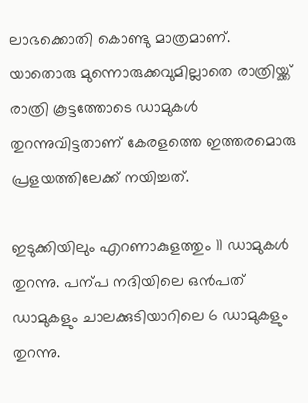ലാഭക്കൊതി കൊണ്ടു മാത്രമാണ്. യാതൊരു മുന്നൊരുക്കവുമില്ലാതെ രാത്രിയ്ക്ക് രാത്രി കൂട്ടത്തോടെ ഡാമുകള്‍ തുറന്നുവിട്ടതാണ് കേരളത്തെ ഇത്തരമൊരു പ്രളയത്തിലേക്ക് നയിച്ചത്.

ഇടുക്കിയിലും എറണാകുളത്തും 11 ഡാമുകള്‍ തുറന്നു. പന്പ നദിയിലെ ഒന്‍പത് ഡാമുകളും ചാലക്കുടിയാറിലെ 6 ഡാമുകളും തുറന്നു.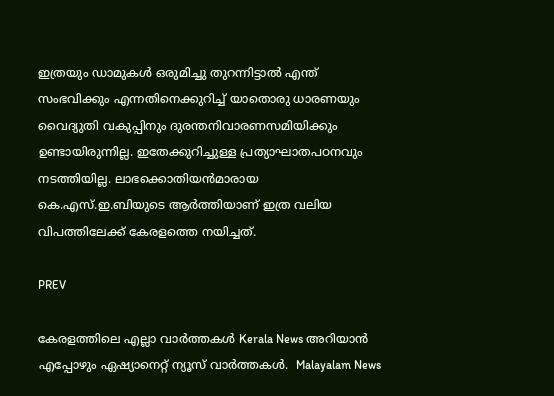ഇത്രയും ഡാമുകള്‍ ഒരുമിച്ചു തുറന്നിട്ടാല്‍ എന്ത് സംഭവിക്കും എന്നതിനെക്കുറിച്ച് യാതൊരു ധാരണയും വൈദ്യുതി വകുപ്പിനും ദുരന്തനിവാരണസമിയിക്കും ഉണ്ടായിരുന്നില്ല. ഇതേക്കുറിച്ചുള്ള പ്രത്യാഘാതപഠനവും നടത്തിയില്ല. ലാഭക്കൊതിയന്‍മാരായ കെ.എസ്.ഇ.ബിയുടെ ആര്‍ത്തിയാണ് ഇത്ര വലിയ വിപത്തിലേക്ക് കേരളത്തെ നയിച്ചത്.

PREV

കേരളത്തിലെ എല്ലാ വാർത്തകൾ Kerala News അറിയാൻ  എപ്പോഴും ഏഷ്യാനെറ്റ് ന്യൂസ് വാർത്തകൾ.  Malayalam News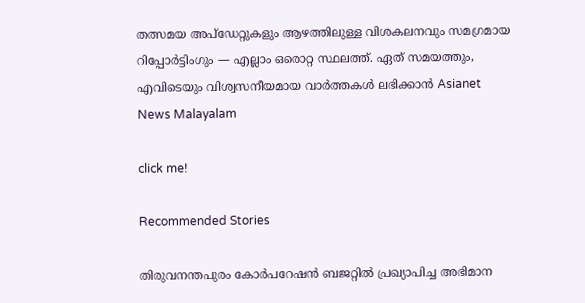തത്സമയ അപ്‌ഡേറ്റുകളും ആഴത്തിലുള്ള വിശകലനവും സമഗ്രമായ റിപ്പോർട്ടിംഗും — എല്ലാം ഒരൊറ്റ സ്ഥലത്ത്. ഏത് സമയത്തും, എവിടെയും വിശ്വസനീയമായ വാർത്തകൾ ലഭിക്കാൻ Asianet News Malayalam

click me!

Recommended Stories

തിരുവനന്തപുരം കോർപറേഷൻ ബജറ്റിൽ പ്രഖ്യാപിച്ച അഭിമാന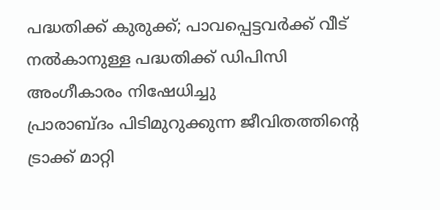പദ്ധതിക്ക് കുരുക്ക്; പാവപ്പെട്ടവർക്ക് വീട് നൽകാനുള്ള പദ്ധതിക്ക് ഡിപിസി അംഗീകാരം നിഷേധിച്ചു
പ്രാരാബ്‌ദം പിടിമുറുക്കുന്ന ജീവിതത്തിൻ്റെ ട്രാക്ക് മാറ്റി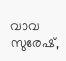വാവ സുരേഷ്,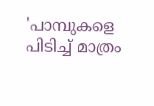'പാമ്പുകളെ പിടിച്ച് മാത്രം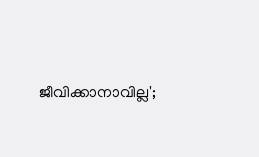ജീവിക്കാനാവില്ല';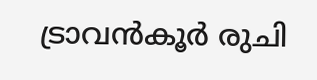ട്രാവൻകൂർ രുചി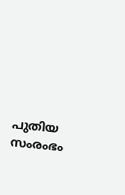പുതിയ സംരംഭം